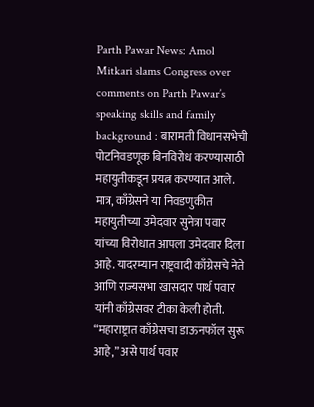Parth Pawar News: Amol Mitkari slams Congress over comments on Parth Pawar’s speaking skills and family background : बारामती विधानसभेची पोटनिवडणूक बिनविरोध करण्यासाठी महायुतीकडून प्रयत्न करण्यात आले. मात्र, काँग्रेसने या निवडणुकीत महायुतीच्या उमेदवार सुनेत्रा पवार यांच्या विरोधात आपला उमेदवार दिला आहे. यादरम्यान राष्ट्रवादी काँग्रेसचे नेते आणि राज्यसभा खासदार पार्थ पवार यांनी काँग्रेसवर टीका केली होती. “महाराष्ट्रात काँग्रेसचा डाऊनफॉल सुरू आहे,” असे पार्थ पवार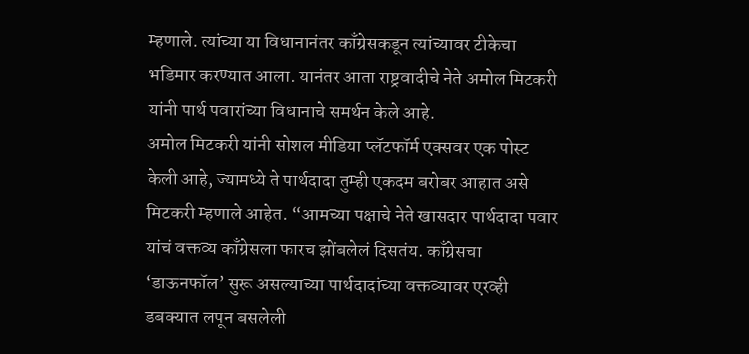म्हणाले. त्यांच्या या विधानानंतर काँग्रेसकडून त्यांच्यावर टीकेचा भडिमार करण्यात आला. यानंतर आता राष्ट्रवादीचे नेते अमोल मिटकरी यांनी पार्थ पवारांच्या विधानाचे समर्थन केले आहे.
अमोल मिटकरी यांनी सोशल मीडिया प्लॅटफॉर्म एक्सवर एक पोस्ट केली आहे, ज्यामध्ये ते पार्थदादा तुम्ही एकदम बरोबर आहात असे मिटकरी म्हणाले आहेत. “आमच्या पक्षाचे नेते खासदार पार्थदादा पवार यांचं वक्तव्य काँग्रेसला फारच झोंबलेलं दिसतंय. काँग्रेसचा ‘डाऊनफॉल’ सुरू असल्याच्या पार्थदादांच्या वक्तव्यावर एरव्ही डबक्यात लपून बसलेली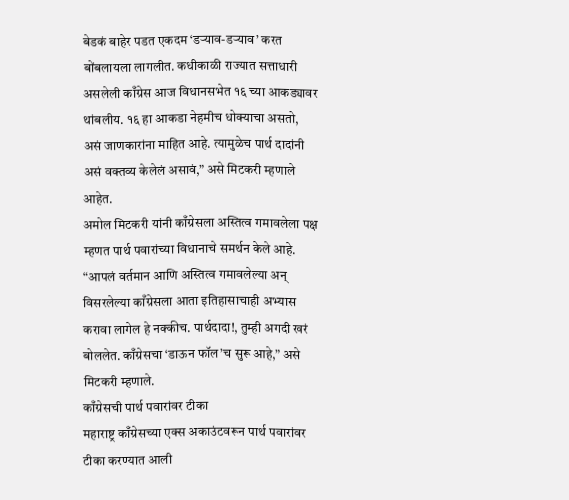बेडकं बाहेर पडत एकदम ‘डऱ्याव-डऱ्याव’ करत बोंबलायला लागलीत. कधीकाळी राज्यात सत्ताधारी असलेली काँग्रेस आज विधानसभेत १६ च्या आकड्यावर थांबलीय. १६ हा आकडा नेहमीच धोक्याचा असतो, असं जाणकारांना माहित आहे. त्यामुळेच पार्थ दादांनी असं वक्तव्य केलेलं असावं,” असे मिटकरी म्हणाले आहेत.
अमोल मिटकरी यांनी काँग्रेसला अस्तित्व गमावलेला पक्ष म्हणत पार्थ पवारांच्या विधानाचे समर्थन केले आहे. “आपलं वर्तमान आणि अस्तित्व गमावलेल्या अन् विसरलेल्या काँग्रेसला आता इतिहासाचाही अभ्यास करावा लागेल हे नक्कीच. पार्थदादा!, तुम्ही अगदी खरं बोललेत. काँग्रेसचा ‘डाऊन फॉल’च सुरू आहे,” असे मिटकरी म्हणाले.
काँग्रेसची पार्थ पवारांवर टीका
महाराष्ट्र काँग्रेसच्या एक्स अकाउंटवरून पार्थ पवारांवर टीका करण्यात आली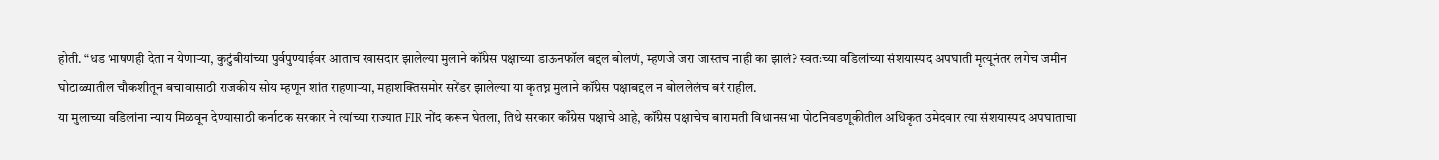होती. “धड भाषणही देता न येणाऱ्या, कुटुंबीयांच्या पुर्वपुण्याईवर आताच खासदार झालेल्या मुलाने कॉंग्रेस पक्षाच्या डाऊनफॉल बद्दल बोलणं, म्हणजे जरा जास्तच नाही का झालं? स्वतःच्या वडिलांच्या संशयास्पद अपघाती मृत्यूनंतर लगेच जमीन घोटाळ्यातील चौकशीतून बचावासाठी राजकीय सोय म्हणून शांत राहणाऱ्या, महाशक्तिसमोर सरेंडर झालेल्या या कृतघ्न मुलाने कॉंग्रेस पक्षाबद्दल न बोललेलंच बरं राहील.
या मुलाच्या वडिलांना न्याय मिळवून देण्यासाठी कर्नाटक सरकार ने त्यांच्या राज्यात FIR नोंद करून घेतला, तिथे सरकार काँग्रेस पक्षाचे आहे, कॉंग्रेस पक्षाचेच बारामती विधानसभा पोटनिवडणूकीतील अधिकृत उमेदवार त्या संशयास्पद अपघाताचा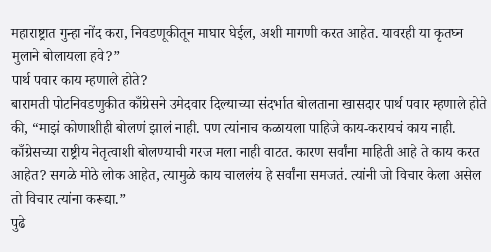महाराष्ट्रात गुन्हा नोंद करा, निवडणूकीतून माघार घेईल, अशी मागणी करत आहेत. यावरही या कृतघ्न मुलाने बोलायला हवे?”
पार्थ पवार काय म्हणाले होते?
बारामती पोटनिवडणुकीत काँग्रेसने उमेदवार दिल्याच्या संदर्भात बोलताना खासदार पार्थ पवार म्हणाले होते की, “माझं कोणाशीही बोलणं झालं नाही. पण त्यांनाच कळायला पाहिजे काय-करायचं काय नाही. काँग्रेसच्या राष्ट्रीय नेतृत्वाशी बोलण्याची गरज मला नाही वाटत. कारण सर्वांना माहिती आहे ते काय करत आहेत? सगळे मोठे लोक आहेत, त्यामुळे काय चाललंय हे सर्वांना समजतं. त्यांनी जो विचार केला असेल तो विचार त्यांना करूद्या.”
पुढे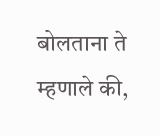बोलताना ते म्हणाले की,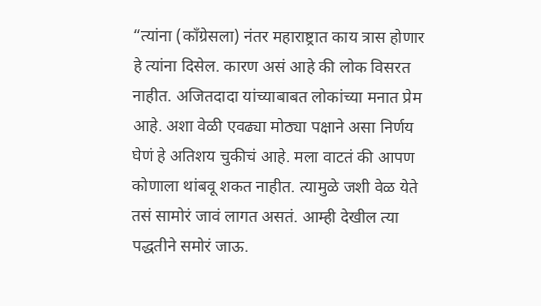“त्यांना (काँग्रेसला) नंतर महाराष्ट्रात काय त्रास होणार हे त्यांना दिसेल. कारण असं आहे की लोक विसरत नाहीत. अजितदादा यांच्याबाबत लोकांच्या मनात प्रेम आहे. अशा वेळी एवढ्या मोठ्या पक्षाने असा निर्णय घेणं हे अतिशय चुकीचं आहे. मला वाटतं की आपण कोणाला थांबवू शकत नाहीत. त्यामुळे जशी वेळ येते तसं सामोरं जावं लागत असतं. आम्ही देखील त्या पद्धतीने समोरं जाऊ.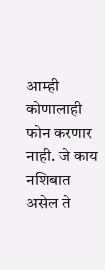आम्ही कोणालाही फोन करणार नाही. जे काय नशिबात असेल ते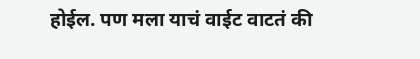होईल. पण मला याचं वाईट वाटतं की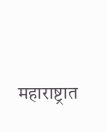महाराष्ट्रात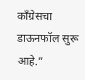काँग्रेसचा डाऊनफॉल सुरू आहे.”